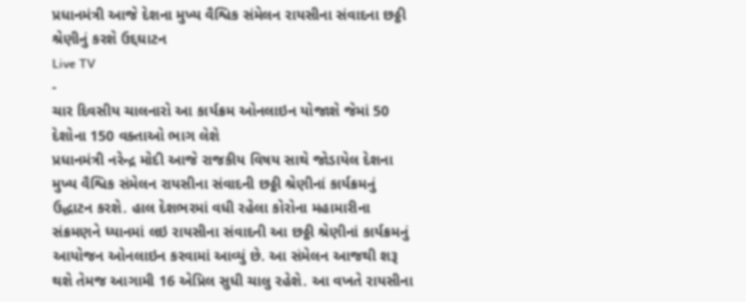પ્રધાનમંત્રી આજે દેશના મુખ્ય વૈશ્વિક સંમેલન રાયસીના સંવાદના છઠ્ઠી શ્રેણીનું કરશે ઉદ્દઘાટન
Live TV
-
ચાર દિવસીય ચાલનારો આ કાર્યક્રમ ઓનલાઇન યોજાશે જેમાં 50 દેશોના 150 વક્તાઓ ભાગ લેશે
પ્રધાનમંત્રી નરેન્દ્ર મોદી આજે રાજકીય વિષય સાથે જોડાયેલ દેશના મુખ્ય વૈશ્વિક સંમેલન રાયસીના સંવાદની છઠ્ઠી શ્રેણીનાં કાર્યક્રમનું ઉદ્ધાટન કરશે. હાલ દેશભરમાં વધી રહેલા કોરોના મહામારીના સંક્રમણને ધ્યાનમાં લઇ રાયસીના સંવાદની આ છઠ્ઠી શ્રેણીનાં કાર્યક્રમનું આયોજન ઓનલાઇન કરવામાં આવ્યું છે. આ સંમેલન આજથી શરૂ થશે તેમજ આગામી 16 એપ્રિલ સુધી ચાલુ રહેશે. આ વખતે રાયસીના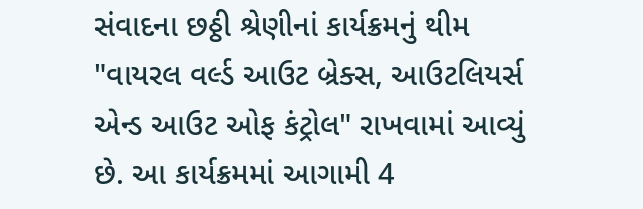સંવાદના છઠ્ઠી શ્રેણીનાં કાર્યક્રમનું થીમ "વાયરલ વર્લ્ડ આઉટ બ્રેક્સ, આઉટલિયર્સ એન્ડ આઉટ ઓફ કંટ્રોલ" રાખવામાં આવ્યું છે. આ કાર્યક્રમમાં આગામી 4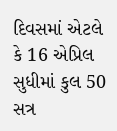દિવસમાં એટલે કે 16 એપ્રિલ સુધીમાં કુલ 50 સત્ર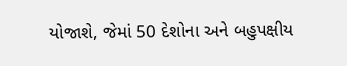યોજાશે, જેમાં 50 દેશોના અને બહુપક્ષીય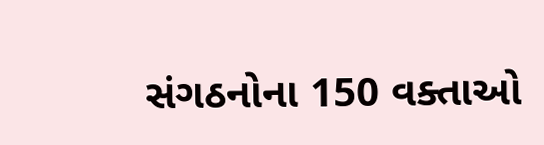સંગઠનોના 150 વક્તાઓ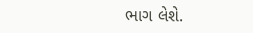ભાગ લેશે.